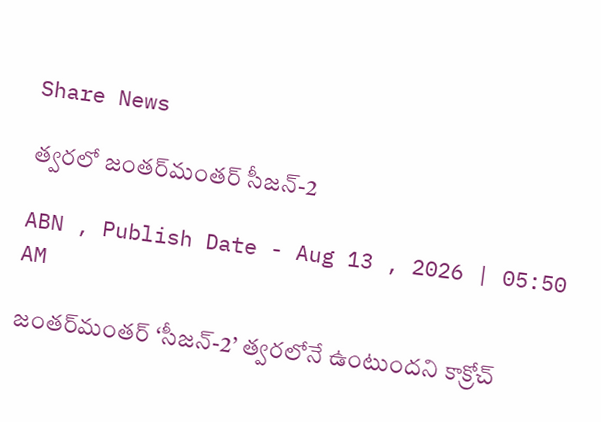Share News

త్వరలో జంతర్‌మంతర్‌ సీజన్‌-2

ABN , Publish Date - Aug 13 , 2026 | 05:50 AM

జంతర్‌మంతర్‌ ‘సీజన్‌-2’ త్వరలోనే ఉంటుందని కాక్రోచ్‌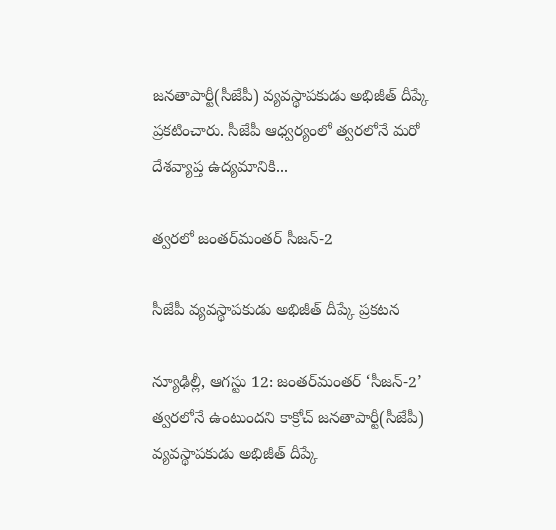జనతాపార్టీ(సీజేపీ) వ్యవస్థాపకుడు అభిజీత్‌ దీప్కే ప్రకటించారు. సీజేపీ ఆధ్వర్యంలో త్వరలోనే మరో దేశవ్యాప్త ఉద్యమానికి...

త్వరలో జంతర్‌మంతర్‌ సీజన్‌-2

సీజేపీ వ్యవస్థాపకుడు అభిజీత్‌ దీప్కే ప్రకటన

న్యూఢిల్లీ, ఆగస్టు 12: జంతర్‌మంతర్‌ ‘సీజన్‌-2’ త్వరలోనే ఉంటుందని కాక్రోచ్‌ జనతాపార్టీ(సీజేపీ) వ్యవస్థాపకుడు అభిజీత్‌ దీప్కే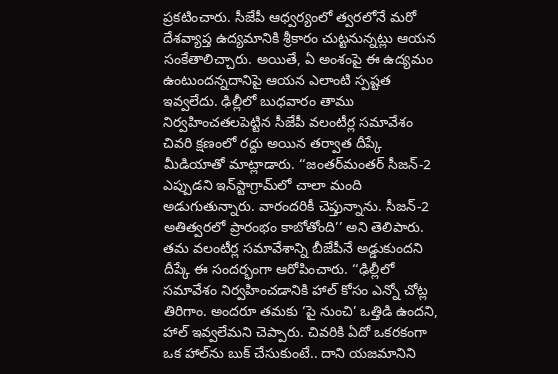ప్రకటించారు. సీజేపీ ఆధ్వర్యంలో త్వరలోనే మరో దేశవ్యాప్త ఉద్యమానికి శ్రీకారం చుట్టనున్నట్లు ఆయన సంకేతాలిచ్చారు. అయితే, ఏ అంశంపై ఈ ఉద్యమం ఉంటుందన్నదానిపై ఆయన ఎలాంటి స్పష్టత ఇవ్వలేదు. ఢిల్లీలో బుధవారం తాము నిర్వహించతలపెట్టిన సీజేపీ వలంటీర్ల సమావేశం చివరి క్షణంలో రద్దు అయిన తర్వాత దీప్కే మీడియాతో మాట్లాడారు. ‘‘జంతర్‌మంతర్‌ సీజన్‌-2 ఎప్పుడని ఇన్‌స్టాగ్రామ్‌లో చాలా మంది అడుగుతున్నారు. వారందరికీ చెప్తున్నాను. సీజన్‌-2 అతిత్వరలో ప్రారంభం కాబోతోంది’’ అని తెలిపారు. తమ వలంటీర్ల సమావేశాన్ని బీజేపీనే అడ్డుకుందని దీప్కే ఈ సందర్భంగా ఆరోపించారు. ‘‘ఢిల్లీలో సమావేశం నిర్వహించడానికి హాల్‌ కోసం ఎన్నో చోట్ల తిరిగాం. అందరూ తమకు ‘పై నుంచి’ ఒత్తిడి ఉందని, హాల్‌ ఇవ్వలేమని చెప్పారు. చివరికి ఏదో ఒకరకంగా ఒక హాల్‌ను బుక్‌ చేసుకుంటే.. దాని యజమానిని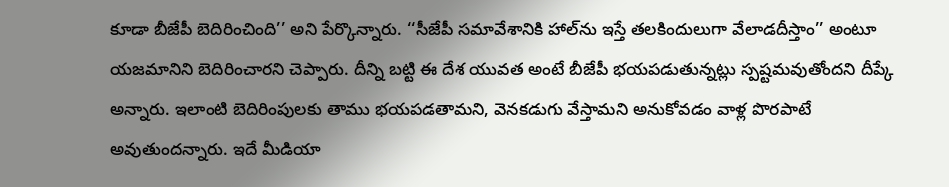కూడా బీజేపీ బెదిరించింది’’ అని పేర్కొన్నారు. ‘‘సీజేపీ సమావేశానికి హాల్‌ను ఇస్తే తలకిందులుగా వేలాడదీస్తాం’’ అంటూ యజమానిని బెదిరించారని చెప్పారు. దీన్ని బట్టి ఈ దేశ యువత అంటే బీజేపీ భయపడుతున్నట్లు స్పష్టమవుతోందని దీప్కే అన్నారు. ఇలాంటి బెదిరింపులకు తాము భయపడతామని, వెనకడుగు వేస్తామని అనుకోవడం వాళ్ల పొరపాటే అవుతుందన్నారు. ఇదే మీడియా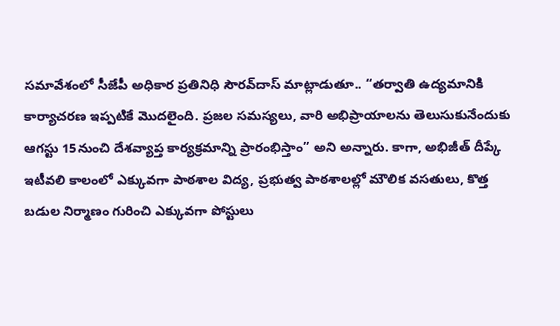సమావేశంలో సీజేపీ అధికార ప్రతినిధి సౌరవ్‌దాస్‌ మాట్లాడుతూ.. ‘‘తర్వాతి ఉద్యమానికి కార్యాచరణ ఇప్పటికే మొదలైంది. ప్రజల సమస్యలు, వారి అభిప్రాయాలను తెలుసుకునేందుకు ఆగస్టు 15నుంచి దేశవ్యాప్త కార్యక్రమాన్ని ప్రారంభిస్తాం’’ అని అన్నారు. కాగా, అభిజీత్‌ దీప్కే ఇటీవలి కాలంలో ఎక్కువగా పాఠశాల విద్య, ప్రభుత్వ పాఠశాలల్లో మౌలిక వసతులు, కొత్త బడుల నిర్మాణం గురించి ఎక్కువగా పోస్టులు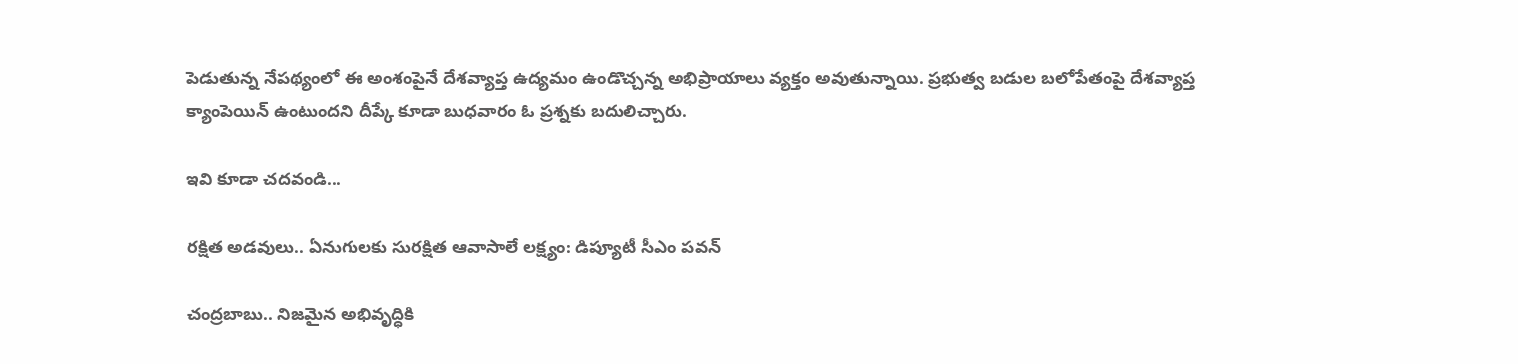పెడుతున్న నేపథ్యంలో ఈ అంశంపైనే దేశవ్యాప్త ఉద్యమం ఉండొచ్చన్న అభిప్రాయాలు వ్యక్తం అవుతున్నాయి. ప్రభుత్వ బడుల బలోపేతంపై దేశవ్యాప్త క్యాంపెయిన్‌ ఉంటుందని దీప్కే కూడా బుధవారం ఓ ప్రశ్నకు బదులిచ్చారు.

ఇవి కూడా చదవండి...

రక్షిత అడవులు.. ఏనుగులకు సురక్షిత ఆవాసాలే లక్ష్యం: డిప్యూటీ సీఎం పవన్

చంద్రబాబు.. నిజమైన అభివృద్ధికి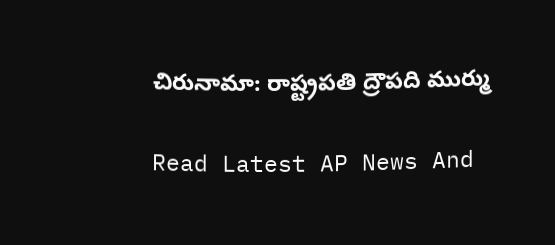చిరునామా: రాష్ట్రపతి ద్రౌపది ముర్ము

Read Latest AP News And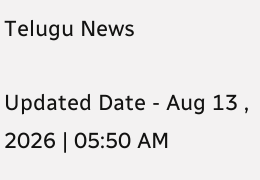Telugu News

Updated Date - Aug 13 , 2026 | 05:50 AM